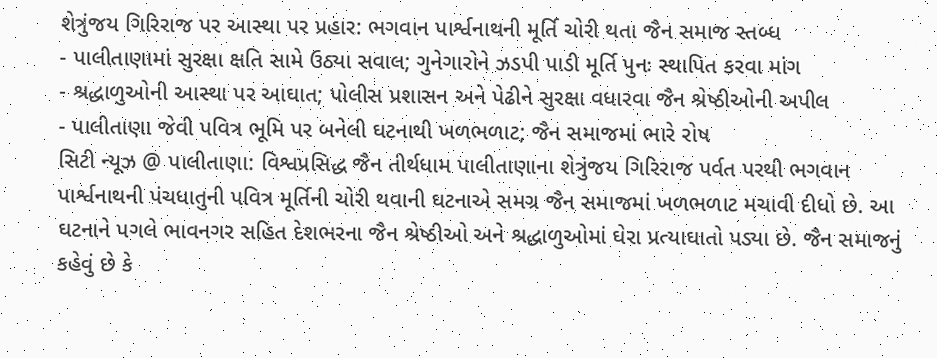શેત્રુંજય ગિરિરાજ પર આસ્થા પર પ્રહાર: ભગવાન પાર્શ્વનાથની મૂર્તિ ચોરી થતા જૈન સમાજ સ્તબ્ધ
- પાલીતાણામાં સુરક્ષા ક્ષતિ સામે ઉઠ્યા સવાલ; ગુનેગારોને ઝડપી પાડી મૂર્તિ પુનઃ સ્થાપિત કરવા માંગ
- શ્રદ્ધાળુઓની આસ્થા પર આઘાત; પોલીસ પ્રશાસન અને પેઢીને સુરક્ષા વધારવા જૈન શ્રેષ્ઠીઓની અપીલ
- પાલીતાણા જેવી પવિત્ર ભૂમિ પર બનેલી ઘટનાથી ખળભળાટ; જૈન સમાજમાં ભારે રોષ
સિટી ન્યૂઝ @ પાલીતાણા: વિશ્વપ્રસિદ્ધ જૈન તીર્થધામ પાલીતાણાના શેત્રુંજય ગિરિરાજ પર્વત પરથી ભગવાન પાર્શ્વનાથની પંચધાતુની પવિત્ર મૂર્તિની ચોરી થવાની ઘટનાએ સમગ્ર જૈન સમાજમાં ખળભળાટ મચાવી દીધો છે. આ ઘટનાને પગલે ભાવનગર સહિત દેશભરના જૈન શ્રેષ્ઠીઓ અને શ્રદ્ધાળુઓમાં ઘેરા પ્રત્યાઘાતો પડ્યા છે. જૈન સમાજનું કહેવું છે કે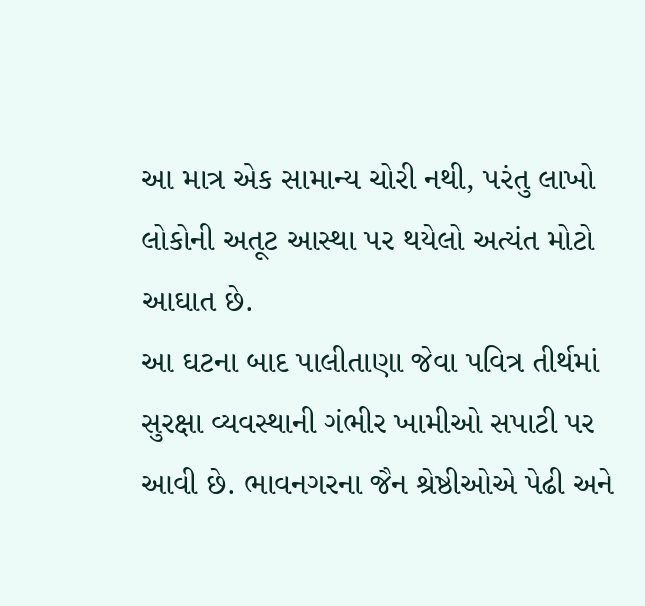આ માત્ર એક સામાન્ય ચોરી નથી, પરંતુ લાખો લોકોની અતૂટ આસ્થા પર થયેલો અત્યંત મોટો આઘાત છે.
આ ઘટના બાદ પાલીતાણા જેવા પવિત્ર તીર્થમાં સુરક્ષા વ્યવસ્થાની ગંભીર ખામીઓ સપાટી પર આવી છે. ભાવનગરના જૈન શ્રેષ્ઠીઓએ પેઢી અને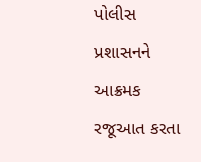પોલીસ પ્રશાસનને આક્રમક રજૂઆત કરતા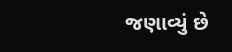જણાવ્યું છે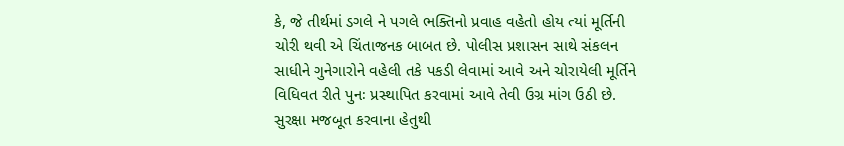કે, જે તીર્થમાં ડગલે ને પગલે ભક્તિનો પ્રવાહ વહેતો હોય ત્યાં મૂર્તિની ચોરી થવી એ ચિંતાજનક બાબત છે. પોલીસ પ્રશાસન સાથે સંકલન સાધીને ગુનેગારોને વહેલી તકે પકડી લેવામાં આવે અને ચોરાયેલી મૂર્તિને વિધિવત રીતે પુનઃ પ્રસ્થાપિત કરવામાં આવે તેવી ઉગ્ર માંગ ઉઠી છે.
સુરક્ષા મજબૂત કરવાના હેતુથી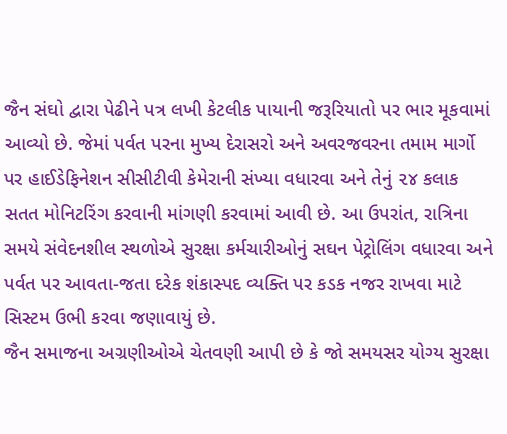જૈન સંઘો દ્વારા પેઢીને પત્ર લખી કેટલીક પાયાની જરૂરિયાતો પર ભાર મૂકવામાં આવ્યો છે. જેમાં પર્વત પરના મુખ્ય દેરાસરો અને અવરજવરના તમામ માર્ગો પર હાઈડેફિનેશન સીસીટીવી કેમેરાની સંખ્યા વધારવા અને તેનું ૨૪ કલાક સતત મોનિટરિંગ કરવાની માંગણી કરવામાં આવી છે. આ ઉપરાંત, રાત્રિના સમયે સંવેદનશીલ સ્થળોએ સુરક્ષા કર્મચારીઓનું સઘન પેટ્રોલિંગ વધારવા અને પર્વત પર આવતા-જતા દરેક શંકાસ્પદ વ્યક્તિ પર કડક નજર રાખવા માટે સિસ્ટમ ઉભી કરવા જણાવાયું છે.
જૈન સમાજના અગ્રણીઓએ ચેતવણી આપી છે કે જો સમયસર યોગ્ય સુરક્ષા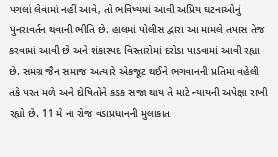પગલાં લેવામાં નહીં આવે, તો ભવિષ્યમાં આવી અપ્રિય ઘટનાઓનું પુનરાવર્તન થવાની ભીતિ છે. હાલમાં પોલીસ દ્વારા આ મામલે તપાસ તેજ કરવામાં આવી છે અને શંકાસ્પદ વિસ્તારોમાં દરોડા પાડવામાં આવી રહ્યા છે. સમગ્ર જૈન સમાજ અત્યારે એકજૂટ થઈને ભગવાનની પ્રતિમા વહેલી તકે પરત મળે અને દોષિતોને કડક સજા થાય તે માટે ન્યાયની અપેક્ષા રાખી રહ્યો છે. 11 મે ના રોજ વડાપ્રધાનની મુલાકાત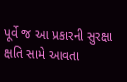પૂર્વે જ આ પ્રકારની સુરક્ષા ક્ષતિ સામે આવતા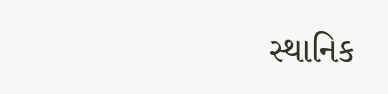સ્થાનિક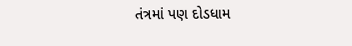તંત્રમાં પણ દોડધામ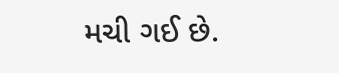મચી ગઈ છે.